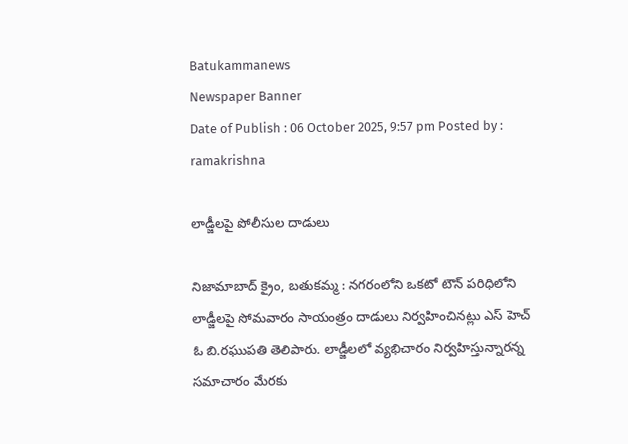Batukammanews
Newspaper Banner
Date of Publish : 06 October 2025, 9:57 pm Posted by : ramakrishna

లాడ్జీలపై పోలీసుల దాడులు

నిజామాబాద్ క్రైం, బతుకమ్మ : నగరంలోని ఒకటో టౌన్ పరిధిలోని లాడ్జీలపై సోమవారం సాయంత్రం దాడులు నిర్వహించినట్లు ఎస్ హెచ్ ఓ బి.రఘుపతి తెలిపారు. లాడ్జీలలో వ్యభిచారం నిర్వహిస్తున్నారన్న సమాచారం మేరకు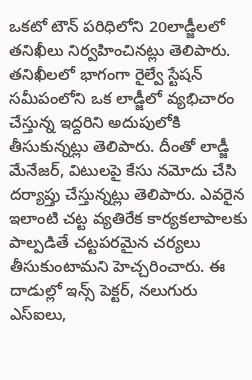ఒకటో టౌన్ పరిధిలోని 20లాడ్జీలలో తనిఖీలు నిర్వహించినట్లు తెలిపారు. తనిఖీలలో భాగంగా రైల్వే స్టేషన్ సమీపంలోని ఒక లాడ్జీలో వ్యభిచారం చేస్తున్న ఇద్దరిని అదుపులోకి తీసుకున్నట్లు తెలిపారు. దీంతో లాడ్జీ మేనేజర్, విటులపై కేసు నమోదు చేసి దర్యాప్తు చేస్తున్నట్లు తెలిపారు. ఎవరైన ఇలాంటి చట్ట వ్యతిరేక కార్యకలాపాలకు పాల్పడితే చట్టపరమైన చర్యలు తీసుకుంటామని హెచ్చరించారు. ఈ దాడుల్లో ఇన్స్ పెక్టర్, నలుగురు ఎస్ఐలు,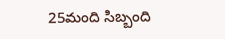25మంది సిబ్బంది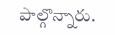పాల్గొన్నారు.